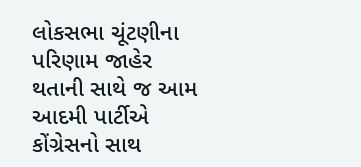લોકસભા ચૂંટણીના પરિણામ જાહેર થતાની સાથે જ આમ આદમી પાર્ટીએ કોંગ્રેસનો સાથ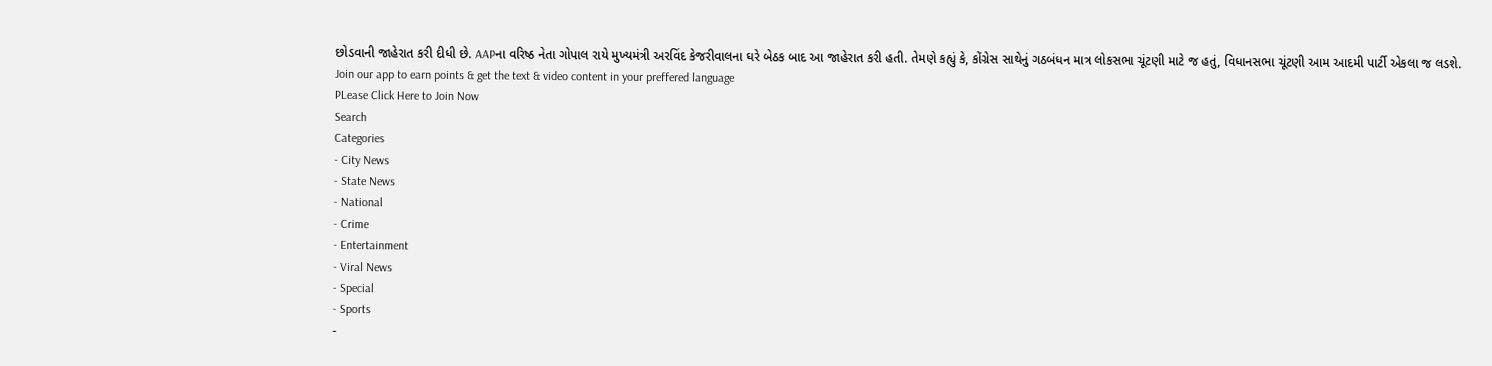છોડવાની જાહેરાત કરી દીધી છે. AAPના વરિષ્ઠ નેતા ગોપાલ રાયે મુખ્યમંત્રી અરવિંદ કેજરીવાલના ઘરે બેઠક બાદ આ જાહેરાત કરી હતી. તેમણે કહ્યું કે, કોંગ્રેસ સાથેનું ગઠબંધન માત્ર લોકસભા ચૂંટણી માટે જ હતું, વિધાનસભા ચૂંટણી આમ આદમી પાર્ટી એકલા જ લડશે.
Join our app to earn points & get the text & video content in your preffered language
PLease Click Here to Join Now
Search
Categories
- City News
- State News
- National
- Crime
- Entertainment
- Viral News
- Special
- Sports
-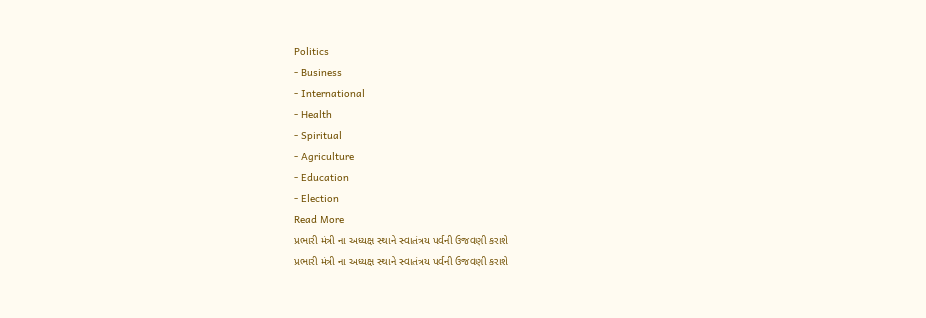Politics
- Business
- International
- Health
- Spiritual
- Agriculture
- Education
- Election
Read More
પ્રભારી મંત્રી ના અધ્યક્ષ સ્થાને સ્વાતંત્રય પર્વની ઉજવણી કરાશે
પ્રભારી મંત્રી ના અધ્યક્ષ સ્થાને સ્વાતંત્રય પર્વની ઉજવણી કરાશે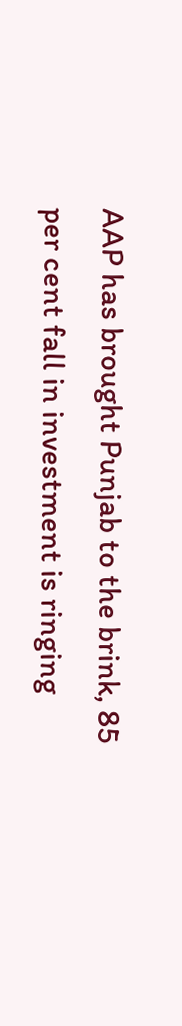AAP has brought Punjab to the brink, 85 per cent fall in investment is ringing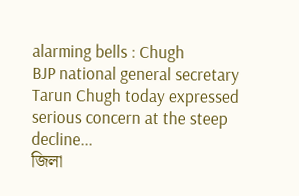alarming bells : Chugh
BJP national general secretary Tarun Chugh today expressed serious concern at the steep decline...
জিলা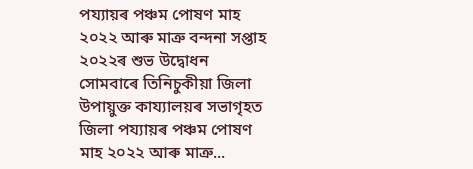পয্যায়ৰ পঞ্চম পোষণ মাহ ২০২২ আৰু মাত্ৰু বন্দনা সপ্তাহ ২০২২ৰ শুভ উদ্বোধন
সোমবাৰে তিনিচুকীয়া জিলা উপায়ুক্ত কায্যালয়ৰ সভাগৃহত জিলা পয্যায়ৰ পঞ্চম পোষণ মাহ ২০২২ আৰু মাত্ৰু...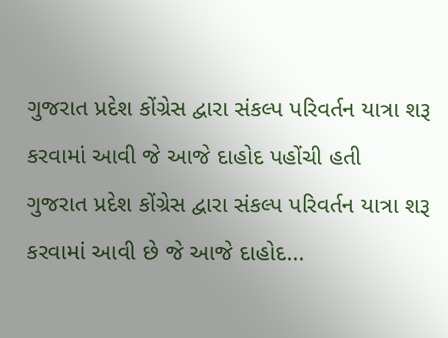ગુજરાત પ્રદેશ કોંગ્રેસ દ્વારા સંકલ્પ પરિવર્તન યાત્રા શરૂ કરવામાં આવી જે આજે દાહોદ પહોંચી હતી
ગુજરાત પ્રદેશ કોંગ્રેસ દ્વારા સંકલ્પ પરિવર્તન યાત્રા શરૂ કરવામાં આવી છે જે આજે દાહોદ...